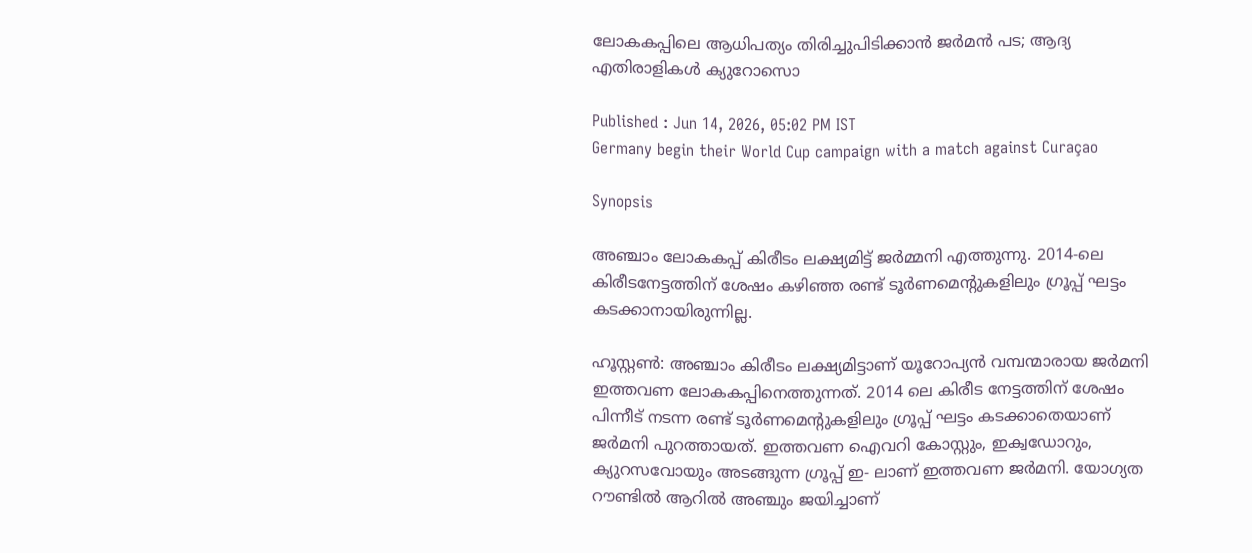ലോകകപ്പിലെ ആധിപത്യം തിരിച്ചുപിടിക്കാൻ ജർമൻ പട; ആദ്യ എതിരാളികൾ ക്യുറോസൊ

Published : Jun 14, 2026, 05:02 PM IST
Germany begin their World Cup campaign with a match against Curaçao

Synopsis

അഞ്ചാം ലോകകപ്പ് കിരീടം ലക്ഷ്യമിട്ട് ജർമ്മനി എത്തുന്നു. 2014-ലെ കിരീടനേട്ടത്തിന് ശേഷം കഴിഞ്ഞ രണ്ട് ടൂർണമെന്റുകളിലും ഗ്രൂപ്പ് ഘട്ടം കടക്കാനായിരുന്നില്ല.

ഹൂസ്റ്റൺ: അഞ്ചാം കിരീടം ലക്ഷ്യമിട്ടാണ് യൂറോപ്യൻ വമ്പന്മാരായ ജർമനി ഇത്തവണ ലോകകപ്പിനെത്തുന്നത്. 2014 ലെ കിരീട നേട്ടത്തിന് ശേഷം പിന്നീട് നടന്ന രണ്ട് ടൂർണമെന്റുകളിലും ഗ്രൂപ്പ് ഘട്ടം കടക്കാതെയാണ് ജർമനി പുറത്തായത്. ഇത്തവണ ഐവറി കോസ്റ്റും, ഇക്വഡോറും, ക്യുറസവോയും അടങ്ങുന്ന ഗ്രൂപ്പ് ഇ- ലാണ് ഇത്തവണ ജർമനി. യോഗ്യത റൗണ്ടിൽ ആറിൽ അഞ്ചും ജയിച്ചാണ്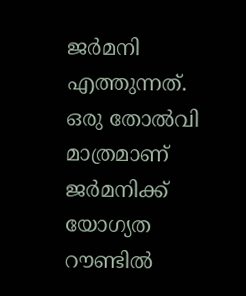ജർമനി എത്തുന്നത്. ഒരു തോൽവി മാത്രമാണ് ജർമനിക്ക് യോഗ്യത റൗണ്ടിൽ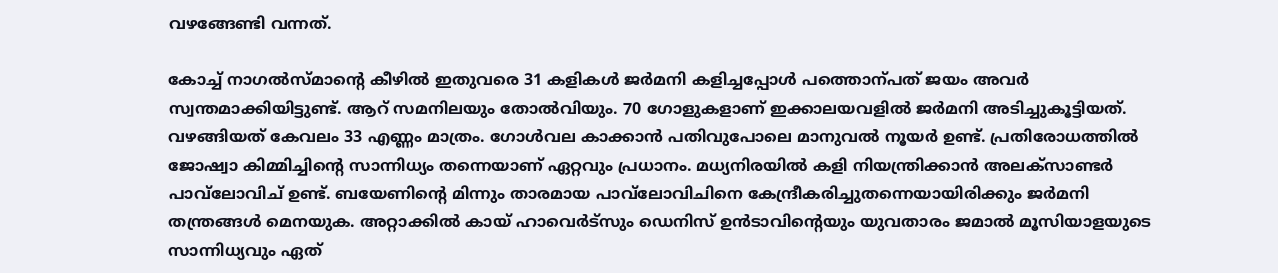വഴങ്ങേണ്ടി വന്നത്.

കോച്ച് നാഗൽസ്മാന്റെ കീഴിൽ ഇതുവരെ 31 കളികൾ ജർമനി കളിച്ചപ്പോൾ പത്തൊന്പത് ജയം അവർ സ്വന്തമാക്കിയിട്ടുണ്ട്. ആറ് സമനിലയും തോൽവിയും. 70 ഗോളുകളാണ് ഇക്കാലയവളിൽ ജർമനി അടിച്ചുകൂട്ടിയത്. വഴങ്ങിയത് കേവലം 33 എണ്ണം മാത്രം. ഗോൾവല കാക്കാൻ പതിവുപോലെ മാനുവൽ നൂയർ ഉണ്ട്. പ്രതിരോധത്തിൽ ജോഷ്വാ കിമ്മിച്ചിന്റെ സാന്നിധ്യം തന്നെയാണ് ഏറ്റവും പ്രധാനം. മധ്യനിരയിൽ കളി നിയന്ത്രിക്കാൻ അലക്സാണ്ടർ പാവ്‌ലോവിച് ഉണ്ട്. ബയേണിന്റെ മിന്നും താരമായ പാവ്‌ലോവിചിനെ കേന്ദ്രീകരിച്ചുതന്നെയായിരിക്കും ജർമനി തന്ത്രങ്ങൾ മെനയുക. അറ്റാക്കിൽ കായ് ഹാവെർട്സും ഡെനിസ് ഉൻടാവിന്റെയും യുവതാരം ജമാൽ മൂസിയാളയുടെ സാന്നിധ്യവും ഏത്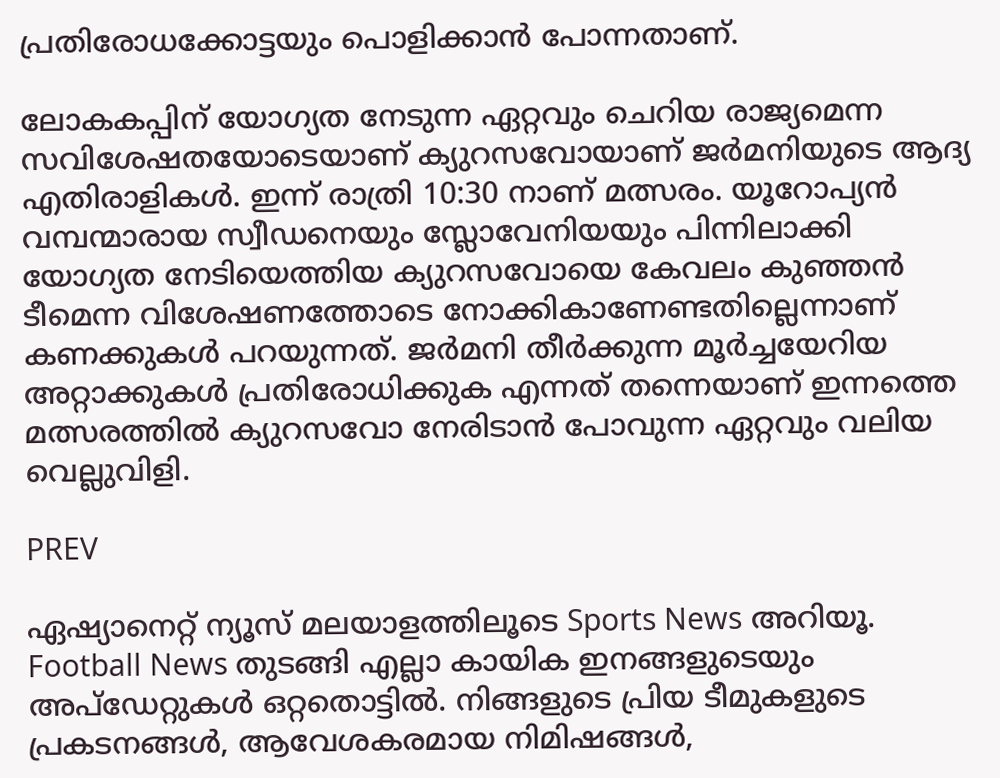പ്രതിരോധക്കോട്ടയും പൊളിക്കാൻ പോന്നതാണ്.

ലോകകപ്പിന് യോഗ്യത നേടുന്ന ഏറ്റവും ചെറിയ രാജ്യമെന്ന സവിശേഷതയോടെയാണ് ക്യുറസവോയാണ് ജർമനിയുടെ ആദ്യ എതിരാളികൾ. ഇന്ന് രാത്രി 10:30 നാണ് മത്സരം. യൂറോപ്യൻ വമ്പന്മാരായ സ്വീഡനെയും സ്ലോവേനിയയും പിന്നിലാക്കി യോഗ്യത നേടിയെത്തിയ ക്യുറസവോയെ കേവലം കുഞ്ഞൻ ടീമെന്ന വിശേഷണത്തോടെ നോക്കികാണേണ്ടതില്ലെന്നാണ് കണക്കുകൾ പറയുന്നത്. ജർമനി തീർക്കുന്ന മൂർച്ചയേറിയ അറ്റാക്കുകൾ പ്രതിരോധിക്കുക എന്നത് തന്നെയാണ് ഇന്നത്തെ മത്സരത്തിൽ ക്യുറസവോ നേരിടാൻ പോവുന്ന ഏറ്റവും വലിയ വെല്ലുവിളി.

PREV

ഏഷ്യാനെറ്റ് ന്യൂസ് മലയാളത്തിലൂടെ Sports News അറിയൂ.  Football News തുടങ്ങി എല്ലാ കായിക ഇനങ്ങളുടെയും അപ്‌ഡേറ്റുകൾ ഒറ്റതൊട്ടിൽ. നിങ്ങളുടെ പ്രിയ ടീമുകളുടെ പ്രകടനങ്ങൾ, ആവേശകരമായ നിമിഷങ്ങൾ,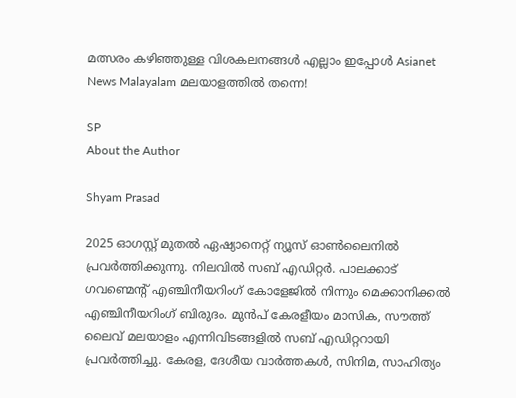മത്സരം കഴിഞ്ഞുള്ള വിശകലനങ്ങൾ എല്ലാം ഇപ്പോൾ Asianet News Malayalam മലയാളത്തിൽ തന്നെ!

SP
About the Author

Shyam Prasad

2025 ഓഗസ്റ്റ് മുതൽ ഏഷ്യാനെറ്റ് ന്യൂസ് ഓൺലൈനിൽ പ്രവർത്തിക്കുന്നു. നിലവിൽ സബ് എഡിറ്റർ. പാലക്കാട് ഗവണ്മെന്റ് എഞ്ചിനീയറിംഗ് കോളേജിൽ നിന്നും മെക്കാനിക്കൽ എഞ്ചിനീയറിംഗ് ബിരുദം. മുൻപ് കേരളീയം മാസിക, സൗത്ത് ലൈവ് മലയാളം എന്നിവിടങ്ങളിൽ സബ് എഡിറ്ററായി പ്രവർത്തിച്ചു. കേരള, ദേശീയ വാർത്തകൾ, സിനിമ, സാഹിത്യം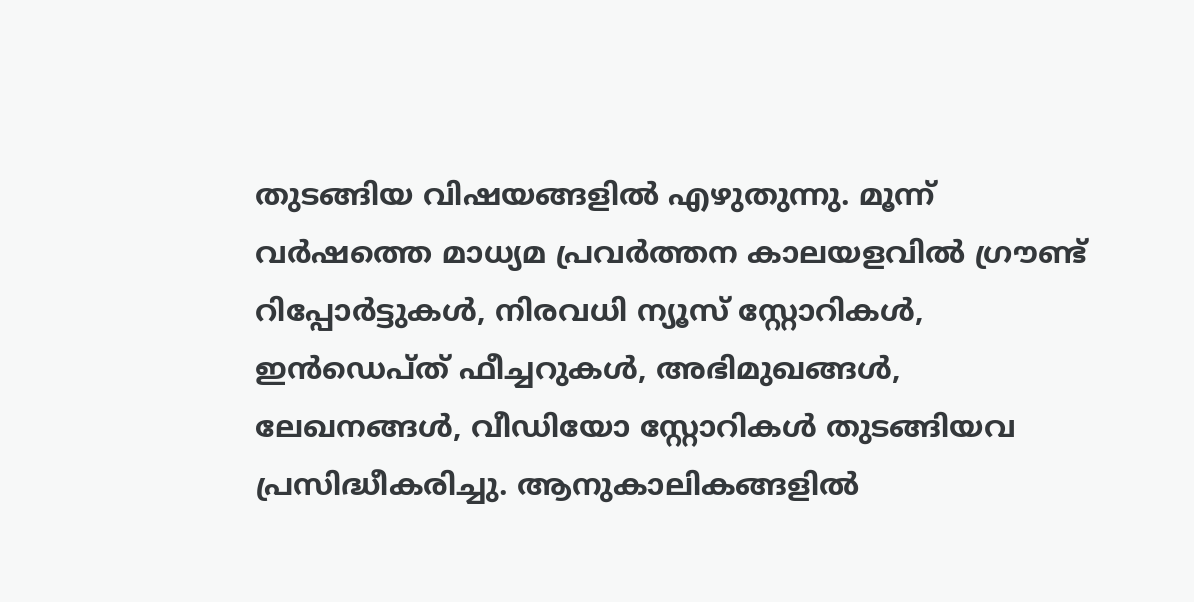തുടങ്ങിയ വിഷയങ്ങളിൽ എഴുതുന്നു. മൂന്ന് വർഷത്തെ മാധ്യമ പ്രവർത്തന കാലയളവിൽ ഗ്രൗണ്ട് റിപ്പോർട്ടുകൾ, നിരവധി ന്യൂസ് സ്റ്റോറികൾ, ഇൻഡെപ്ത് ഫീച്ചറുകൾ, അഭിമുഖങ്ങൾ, ലേഖനങ്ങൾ, വീഡിയോ സ്റ്റോറികൾ തുടങ്ങിയവ പ്രസിദ്ധീകരിച്ചു. ആനുകാലികങ്ങളിൽ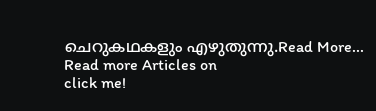ചെറുകഥകളും എഴുതുന്നു.Read More...
Read more Articles on
click me!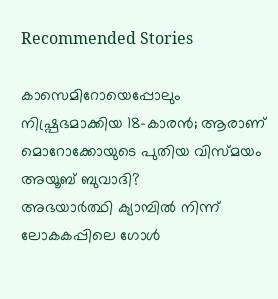Recommended Stories

കാസെമിറോയെപ്പോലും നിഷ്പ്രഭമാക്കിയ 18-കാരൻ; ആരാണ് മൊറോക്കോയുടെ പുതിയ വിസ്മയം അയൂബ് ബുവാദി?
അഭയാർത്ഥി ക്യാമ്പിൽ നിന്ന് ലോകകപ്പിലെ ഗോള്‍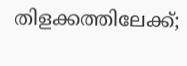തിളക്കത്തിലേക്ക്;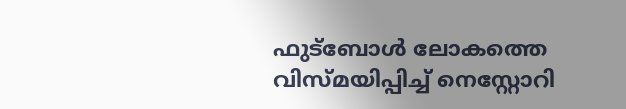ഫുട്ബോൾ ലോകത്തെ വിസ്മയിപ്പിച്ച് നെസ്റ്റോറി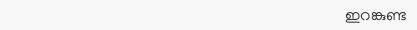ഇറങ്കുണ്ട